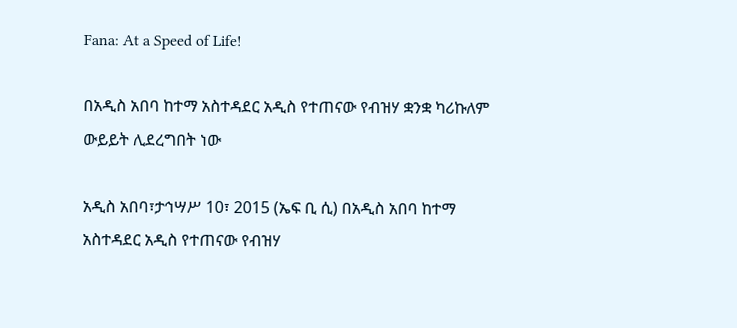Fana: At a Speed of Life!

በአዲስ አበባ ከተማ አስተዳደር አዲስ የተጠናው የብዝሃ ቋንቋ ካሪኩለም ውይይት ሊደረግበት ነው

አዲስ አበባ፣ታኅሣሥ 10፣ 2015 (ኤፍ ቢ ሲ) በአዲስ አበባ ከተማ አስተዳደር አዲስ የተጠናው የብዝሃ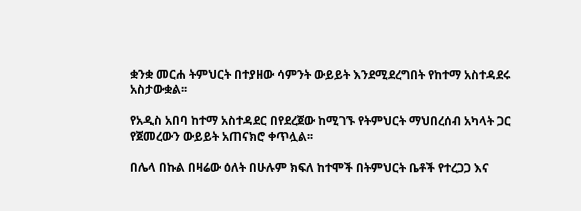ቋንቋ መርሐ ትምህርት በተያዘው ሳምንት ውይይት እንደሚደረግበት የከተማ አስተዳደሩ አስታውቋል፡፡

የአዲስ አበባ ከተማ አስተዳደር በየደረጀው ከሚገኙ የትምህርት ማህበረሰብ አካላት ጋር የጀመረውን ውይይት አጠናክሮ ቀጥሏል፡፡

በሌላ በኩል በዛሬው ዕለት በሁሉም ክፍለ ከተሞች በትምህርት ቤቶች የተረጋጋ እና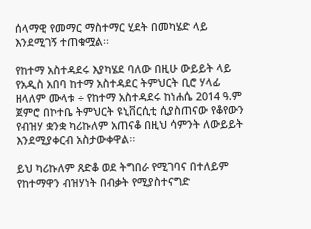ሰላማዊ የመማር ማስተማር ሂደት በመካሄድ ላይ እንደሚገኝ ተጠቁሟል፡፡

የከተማ አስተዳደሩ እያካሄደ ባለው በዚሁ ውይይት ላይ የአዲስ አበባ ከተማ አስተዳደር ትምህርት ቢሮ ሃላፊ ዘላለም ሙላቱ ÷ የከተማ አስተዳደሩ ከነሐሴ 2014 ዓ.ም ጀምሮ በኮተቤ ትምህርት ዩኒቨርሲቲ ሲያስጠናው የቆየውን የብዝሃ ቋንቋ ካሪኩለም አጠናቆ በዚህ ሳምንት ለውይይት እንደሚያቀርብ አስታውቀዋል፡፡

ይህ ካሪኩለም ጸድቆ ወደ ትግበራ የሚገባና በተለይም የከተማዋን ብዝሃነት በብቃት የሚያስተናግድ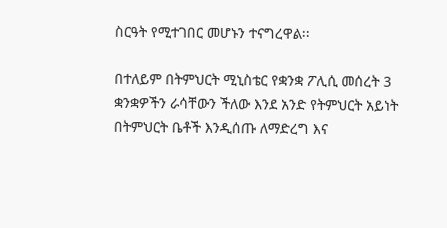ስርዓት የሚተገበር መሆኑን ተናግረዋል፡፡

በተለይም በትምህርት ሚኒስቴር የቋንቋ ፖሊሲ መሰረት 3 ቋንቋዎችን ራሳቸውን ችለው እንደ አንድ የትምህርት አይነት በትምህርት ቤቶች እንዲሰጡ ለማድረግ እና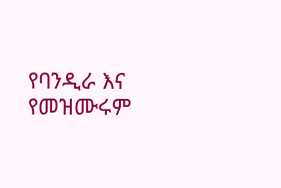የባንዲራ እና የመዝሙሩም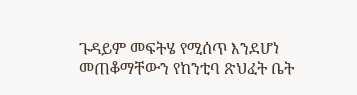ጉዳይም መፍትሄ የሚሰጥ እንደሆነ መጠቆማቸውን የከንቲባ ጽህፈት ቤት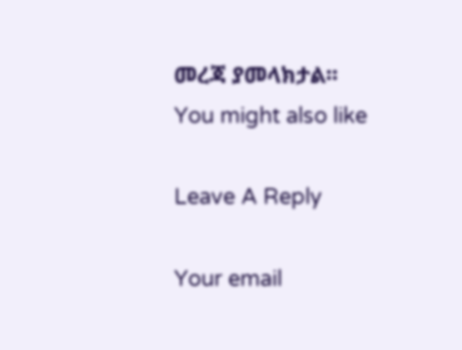መረጃ ያመላክታል፡፡
You might also like

Leave A Reply

Your email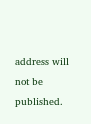address will not be published.